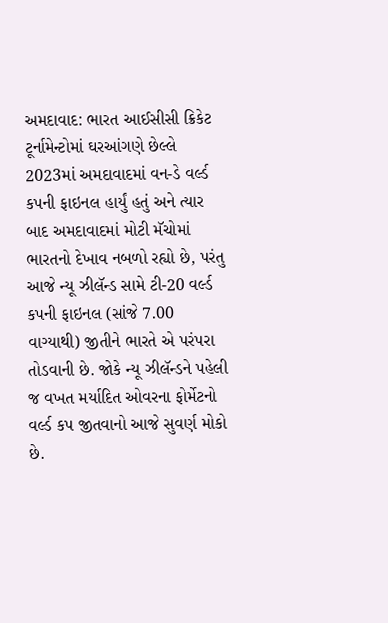અમદાવાદ: ભારત આઈસીસી ક્રિકેટ ટૂર્નામેન્ટોમાં ઘરઆંગણે છેલ્લે 2023માં અમદાવાદમાં વન-ડે વર્લ્ડ કપની ફાઇનલ હાર્યું હતું અને ત્યાર બાદ અમદાવાદમાં મોટી મૅચોમાં ભારતનો દેખાવ નબળો રહ્યો છે, પરંતુ આજે ન્યૂ ઝીલૅન્ડ સામે ટી-20 વર્લ્ડ કપની ફાઇનલ (સાંજે 7.00 વાગ્યાથી) જીતીને ભારતે એ પરંપરા તોડવાની છે. જોકે ન્યૂ ઝીલૅન્ડને પહેલી જ વખત મર્યાદિત ઓવરના ફોર્મેટનો વર્લ્ડ કપ જીતવાનો આજે સુવર્ણ મોકો છે.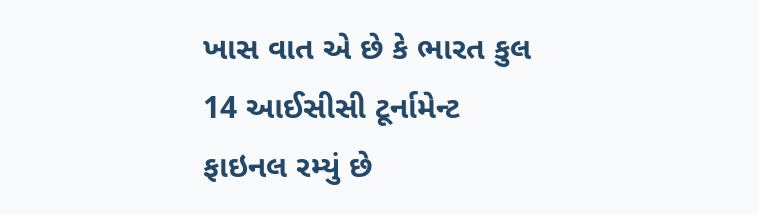ખાસ વાત એ છે કે ભારત કુલ 14 આઈસીસી ટૂર્નામેન્ટ ફાઇનલ રમ્યું છે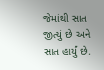જેમાંથી સાત જીત્યું છે અને સાત હાર્યું છે.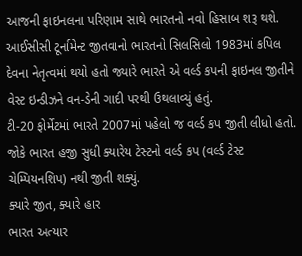આજની ફાઇનલના પરિણામ સાથે ભારતનો નવો હિસાબ શરૂ થશે.
આઈસીસી ટૂર્નામેન્ટ જીતવાનો ભારતનો સિલસિલો 1983માં કપિલ દેવના નેતૃત્વમાં થયો હતો જ્યારે ભારતે એ વર્લ્ડ કપની ફાઇનલ જીતીને વેસ્ટ ઇન્ડીઝને વન-ડેની ગાદી પરથી ઉથલાવ્યું હતું.
ટી-20 ફોર્મેટમાં ભારતે 2007માં પહેલો જ વર્લ્ડ કપ જીતી લીધો હતો. જોકે ભારત હજી સુધી ક્યારેય ટેસ્ટનો વર્લ્ડ કપ (વર્લ્ડ ટેસ્ટ ચેમ્પિયનશિપ) નથી જીતી શક્યું.
ક્યારે જીત, ક્યારે હાર
ભારત અત્યાર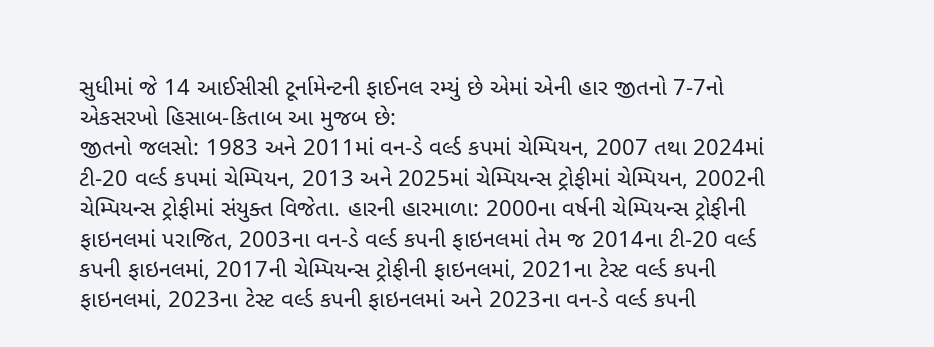સુધીમાં જે 14 આઈસીસી ટૂર્નામેન્ટની ફાઈનલ રમ્યું છે એમાં એની હાર જીતનો 7-7નો એકસરખો હિસાબ-કિતાબ આ મુજબ છે:
જીતનો જલસો: 1983 અને 2011માં વન-ડે વર્લ્ડ કપમાં ચેમ્પિયન, 2007 તથા 2024માં ટી-20 વર્લ્ડ કપમાં ચેમ્પિયન, 2013 અને 2025માં ચેમ્પિયન્સ ટ્રોફીમાં ચેમ્પિયન, 2002ની ચેમ્પિયન્સ ટ્રોફીમાં સંયુક્ત વિજેતા. હારની હારમાળા: 2000ના વર્ષની ચેમ્પિયન્સ ટ્રોફીની ફાઇનલમાં પરાજિત, 2003ના વન-ડે વર્લ્ડ કપની ફાઇનલમાં તેમ જ 2014ના ટી-20 વર્લ્ડ કપની ફાઇનલમાં, 2017ની ચેમ્પિયન્સ ટ્રોફીની ફાઇનલમાં, 2021ના ટેસ્ટ વર્લ્ડ કપની ફાઇનલમાં, 2023ના ટેસ્ટ વર્લ્ડ કપની ફાઇનલમાં અને 2023ના વન-ડે વર્લ્ડ કપની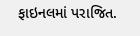ફાઇનલમાં પરાજિત.